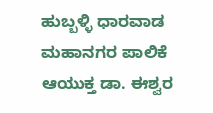ಹುಬ್ಬಳ್ಳಿ ಧಾರವಾಡ ಮಹಾನಗರ ಪಾಲಿಕೆ ಆಯುಕ್ತ ಡಾ. ಈಶ್ವರ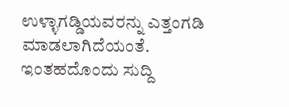ಉಳ್ಳಾಗಡ್ಡಿಯವರನ್ನು ಎತ್ತಂಗಡಿ ಮಾಡಲಾಗಿದೆಯಂತೆ. ಇಂತಹದೊಂದು ಸುದ್ದಿ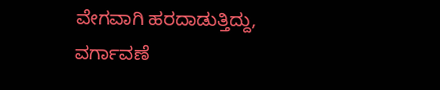ವೇಗವಾಗಿ ಹರದಾಡುತ್ತಿದ್ದು, ವರ್ಗಾವಣೆ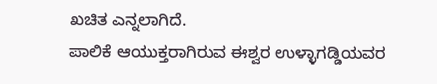ಖಚಿತ ಎನ್ನಲಾಗಿದೆ.
ಪಾಲಿಕೆ ಆಯುಕ್ತರಾಗಿರುವ ಈಶ್ವರ ಉಳ್ಳಾಗಡ್ಡಿಯವರ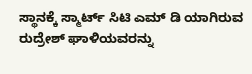ಸ್ಥಾನಕ್ಕೆ ಸ್ಮಾರ್ಟ್ ಸಿಟಿ ಎಮ್ ಡಿ ಯಾಗಿರುವ ರುದ್ರೇಶ್ ಘಾಳಿಯವರನ್ನು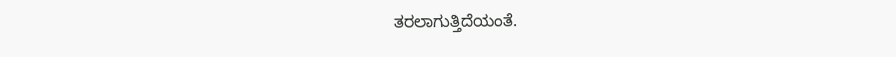ತರಲಾಗುತ್ತಿದೆಯಂತೆ.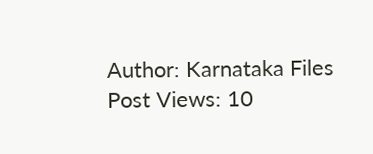Author: Karnataka Files
Post Views: 10